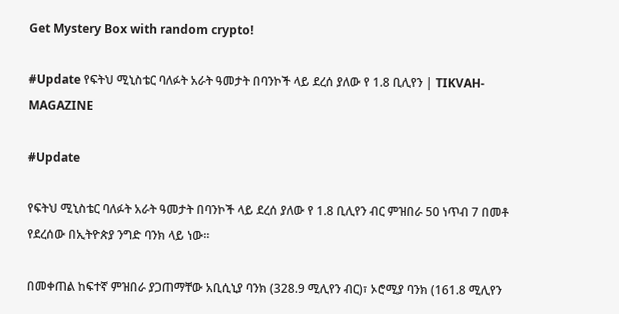Get Mystery Box with random crypto!

#Update የፍትህ ሚኒስቴር ባለፉት አራት ዓመታት በባንኮች ላይ ደረሰ ያለው የ 1.8 ቢሊየን | TIKVAH-MAGAZINE

#Update

የፍትህ ሚኒስቴር ባለፉት አራት ዓመታት በባንኮች ላይ ደረሰ ያለው የ 1.8 ቢሊየን ብር ምዝበራ 50 ነጥብ 7 በመቶ የደረሰው በኢትዮጵያ ንግድ ባንክ ላይ ነው።

በመቀጠል ከፍተኛ ምዝበራ ያጋጠማቸው አቢሲኒያ ባንክ (328.9 ሚሊየን ብር)፣ ኦሮሚያ ባንክ (161.8 ሚሊየን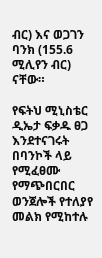ብር) እና ወጋገን ባንክ (155.6 ሚሊየን ብር) ናቸው።

የፍትህ ሚኒስቴር ዲኤታ ፍቃዱ ፀጋ እንደተናገሩት በባንኮች ላይ የሚፈፀሙ የማጭበርበር ወንጀሎች የተለያየ መልክ የሚከተሉ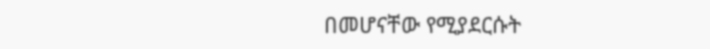በመሆናቸው የሚያደርሱት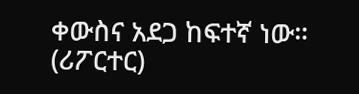ቀውስና አደጋ ከፍተኛ ነው። (ሪፖርተር)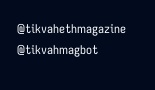@tikvahethmagazine @tikvahmagbot